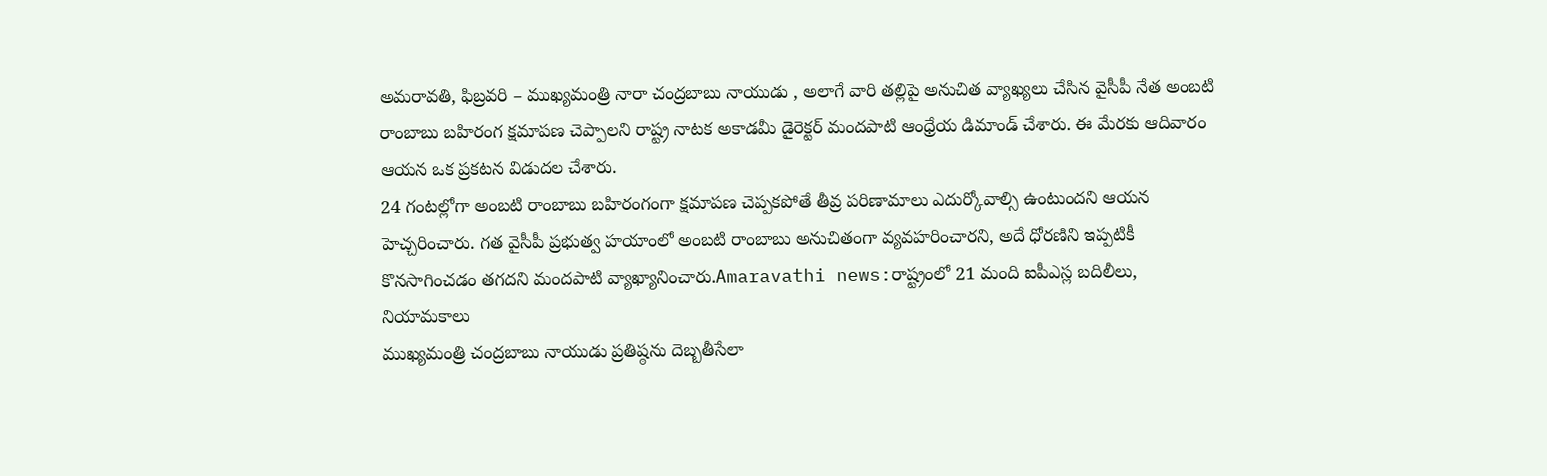అమరావతి, ఫిబ్రవరి – ముఖ్యమంత్రి నారా చంద్రబాబు నాయుడు , అలాగే వారి తల్లిపై అనుచిత వ్యాఖ్యలు చేసిన వైసీపీ నేత అంబటి రాంబాబు బహిరంగ క్షమాపణ చెప్పాలని రాష్ట్ర నాటక అకాడమీ డైరెక్టర్ మందపాటి ఆంధ్రేయ డిమాండ్ చేశారు. ఈ మేరకు ఆదివారం ఆయన ఒక ప్రకటన విడుదల చేశారు.
24 గంటల్లోగా అంబటి రాంబాబు బహిరంగంగా క్షమాపణ చెప్పకపోతే తీవ్ర పరిణామాలు ఎదుర్కోవాల్సి ఉంటుందని ఆయన హెచ్చరించారు. గత వైసీపీ ప్రభుత్వ హయాంలో అంబటి రాంబాబు అనుచితంగా వ్యవహరించారని, అదే ధోరణిని ఇప్పటికీ కొనసాగించడం తగదని మందపాటి వ్యాఖ్యానించారు.Amaravathi news:రాష్ట్రంలో 21 మంది ఐపీఎస్ల బదిలీలు, నియామకాలు
ముఖ్యమంత్రి చంద్రబాబు నాయుడు ప్రతిష్ఠను దెబ్బతీసేలా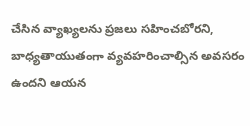చేసిన వ్యాఖ్యలను ప్రజలు సహించబోరని, బాధ్యతాయుతంగా వ్యవహరించాల్సిన అవసరం ఉందని ఆయన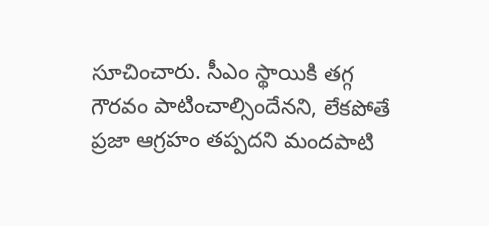సూచించారు. సీఎం స్థాయికి తగ్గ గౌరవం పాటించాల్సిందేనని, లేకపోతే ప్రజా ఆగ్రహం తప్పదని మందపాటి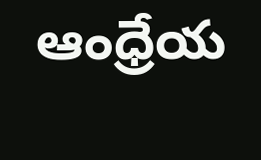ఆంధ్రేయ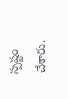స్పష్టం చేశారు.